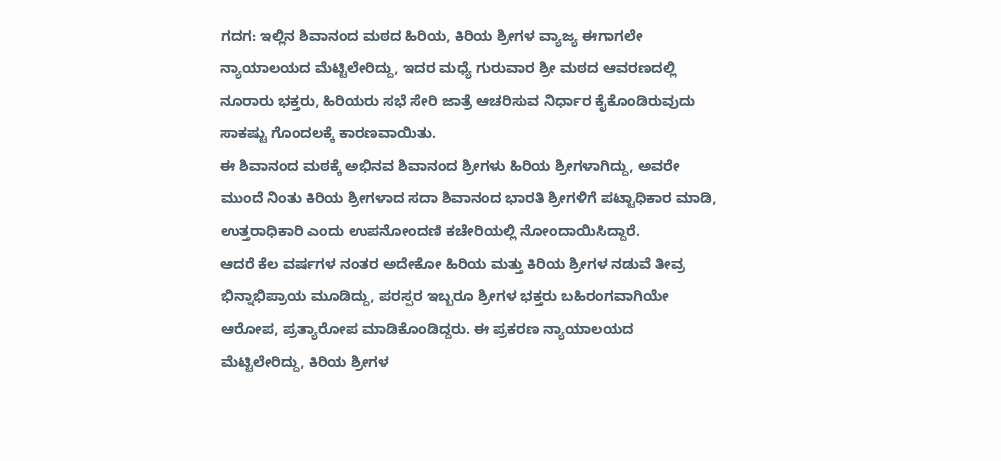ಗದಗ: ಇಲ್ಲಿನ ಶಿವಾನಂದ ಮಠದ ಹಿರಿಯ, ಕಿರಿಯ ಶ್ರೀಗಳ ವ್ಯಾಜ್ಯ ಈಗಾಗಲೇ ನ್ಯಾಯಾಲಯದ ಮೆಟ್ಟಿಲೇರಿದ್ದು, ಇದರ ಮಧ್ಯೆ ಗುರುವಾರ ಶ್ರೀ ಮಠದ ಆವರಣದಲ್ಲಿ ನೂರಾರು ಭಕ್ತರು, ಹಿರಿಯರು ಸಭೆ ಸೇರಿ ಜಾತ್ರೆ ಆಚರಿಸುವ ನಿರ್ಧಾರ ಕೈಕೊಂಡಿರುವುದು ಸಾಕಷ್ಟು ಗೊಂದಲಕ್ಕೆ ಕಾರಣವಾಯಿತು.
ಈ ಶಿವಾನಂದ ಮಠಕ್ಕೆ ಅಭಿನವ ಶಿವಾನಂದ ಶ್ರೀಗಳು ಹಿರಿಯ ಶ್ರೀಗಳಾಗಿದ್ದು, ಅವರೇ ಮುಂದೆ ನಿಂತು ಕಿರಿಯ ಶ್ರೀಗಳಾದ ಸದಾ ಶಿವಾನಂದ ಭಾರತಿ ಶ್ರೀಗಳಿಗೆ ಪಟ್ಟಾಧಿಕಾರ ಮಾಡಿ, ಉತ್ತರಾಧಿಕಾರಿ ಎಂದು ಉಪನೋಂದಣಿ ಕಚೇರಿಯಲ್ಲಿ ನೋಂದಾಯಿಸಿದ್ದಾರೆ.
ಆದರೆ ಕೆಲ ವರ್ಷಗಳ ನಂತರ ಅದೇಕೋ ಹಿರಿಯ ಮತ್ತು ಕಿರಿಯ ಶ್ರೀಗಳ ನಡುವೆ ತೀವ್ರ ಭಿನ್ನಾಭಿಪ್ರಾಯ ಮೂಡಿದ್ದು, ಪರಸ್ಪರ ಇಬ್ಬರೂ ಶ್ರೀಗಳ ಭಕ್ತರು ಬಹಿರಂಗವಾಗಿಯೇ ಆರೋಪ, ಪ್ರತ್ಯಾರೋಪ ಮಾಡಿಕೊಂಡಿದ್ದರು. ಈ ಪ್ರಕರಣ ನ್ಯಾಯಾಲಯದ ಮೆಟ್ಟಿಲೇರಿದ್ದು, ಕಿರಿಯ ಶ್ರೀಗಳ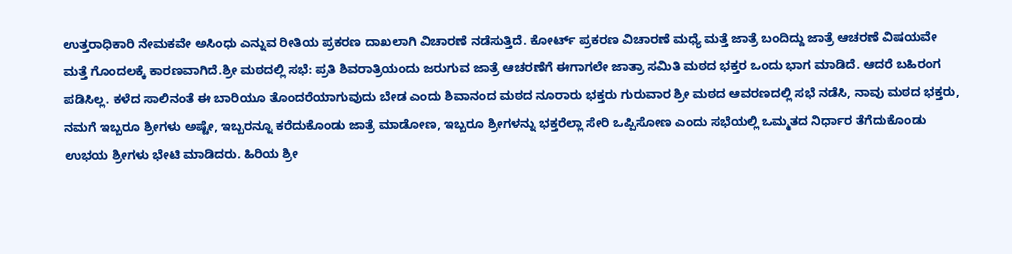ಉತ್ತರಾಧಿಕಾರಿ ನೇಮಕವೇ ಅಸಿಂಧು ಎನ್ನುವ ರೀತಿಯ ಪ್ರಕರಣ ದಾಖಲಾಗಿ ವಿಚಾರಣೆ ನಡೆಸುತ್ತಿದೆ. ಕೋರ್ಟ್ ಪ್ರಕರಣ ವಿಚಾರಣೆ ಮಧ್ಯೆ ಮತ್ತೆ ಜಾತ್ರೆ ಬಂದಿದ್ದು ಜಾತ್ರೆ ಆಚರಣೆ ವಿಷಯವೇ ಮತ್ತೆ ಗೊಂದಲಕ್ಕೆ ಕಾರಣವಾಗಿದೆ.ಶ್ರೀ ಮಠದಲ್ಲಿ ಸಭೆ: ಪ್ರತಿ ಶಿವರಾತ್ರಿಯಂದು ಜರುಗುವ ಜಾತ್ರೆ ಆಚರಣೆಗೆ ಈಗಾಗಲೇ ಜಾತ್ರಾ ಸಮಿತಿ ಮಠದ ಭಕ್ತರ ಒಂದು ಭಾಗ ಮಾಡಿದೆ. ಆದರೆ ಬಹಿರಂಗ ಪಡಿಸಿಲ್ಲ. ಕಳೆದ ಸಾಲಿನಂತೆ ಈ ಬಾರಿಯೂ ತೊಂದರೆಯಾಗುವುದು ಬೇಡ ಎಂದು ಶಿವಾನಂದ ಮಠದ ನೂರಾರು ಭಕ್ತರು ಗುರುವಾರ ಶ್ರೀ ಮಠದ ಆವರಣದಲ್ಲಿ ಸಭೆ ನಡೆಸಿ, ನಾವು ಮಠದ ಭಕ್ತರು, ನಮಗೆ ಇಬ್ಬರೂ ಶ್ರೀಗಳು ಅಷ್ಟೇ, ಇಬ್ಬರನ್ನೂ ಕರೆದುಕೊಂಡು ಜಾತ್ರೆ ಮಾಡೋಣ, ಇಬ್ಬರೂ ಶ್ರೀಗಳನ್ನು ಭಕ್ತರೆಲ್ಲಾ ಸೇರಿ ಒಪ್ಪಿಸೋಣ ಎಂದು ಸಭೆಯಲ್ಲಿ ಒಮ್ಮತದ ನಿರ್ಧಾರ ತೆಗೆದುಕೊಂಡು ಉಭಯ ಶ್ರೀಗಳು ಭೇಟಿ ಮಾಡಿದರು. ಹಿರಿಯ ಶ್ರೀ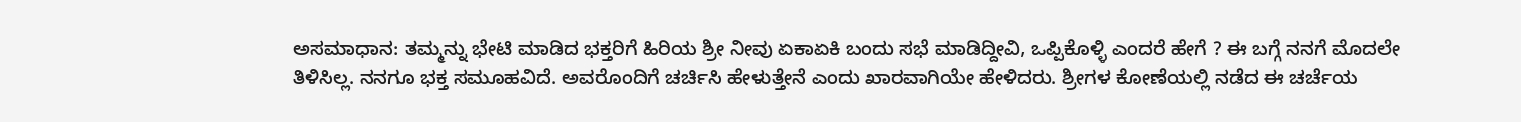ಅಸಮಾಧಾನ: ತಮ್ಮನ್ನು ಭೇಟಿ ಮಾಡಿದ ಭಕ್ತರಿಗೆ ಹಿರಿಯ ಶ್ರೀ ನೀವು ಏಕಾಏಕಿ ಬಂದು ಸಭೆ ಮಾಡಿದ್ದೀವಿ, ಒಪ್ಪಿಕೊಳ್ಳಿ ಎಂದರೆ ಹೇಗೆ ? ಈ ಬಗ್ಗೆ ನನಗೆ ಮೊದಲೇ ತಿಳಿಸಿಲ್ಲ. ನನಗೂ ಭಕ್ತ ಸಮೂಹವಿದೆ. ಅವರೊಂದಿಗೆ ಚರ್ಚಿಸಿ ಹೇಳುತ್ತೇನೆ ಎಂದು ಖಾರವಾಗಿಯೇ ಹೇಳಿದರು. ಶ್ರೀಗಳ ಕೋಣೆಯಲ್ಲಿ ನಡೆದ ಈ ಚರ್ಚೆಯ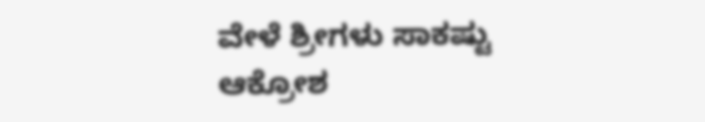ವೇಳೆ ಶ್ರೀಗಳು ಸಾಕಷ್ಟು ಆಕ್ರೋಶ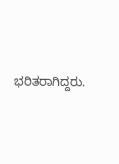ಭರಿತರಾಗಿದ್ದರು.